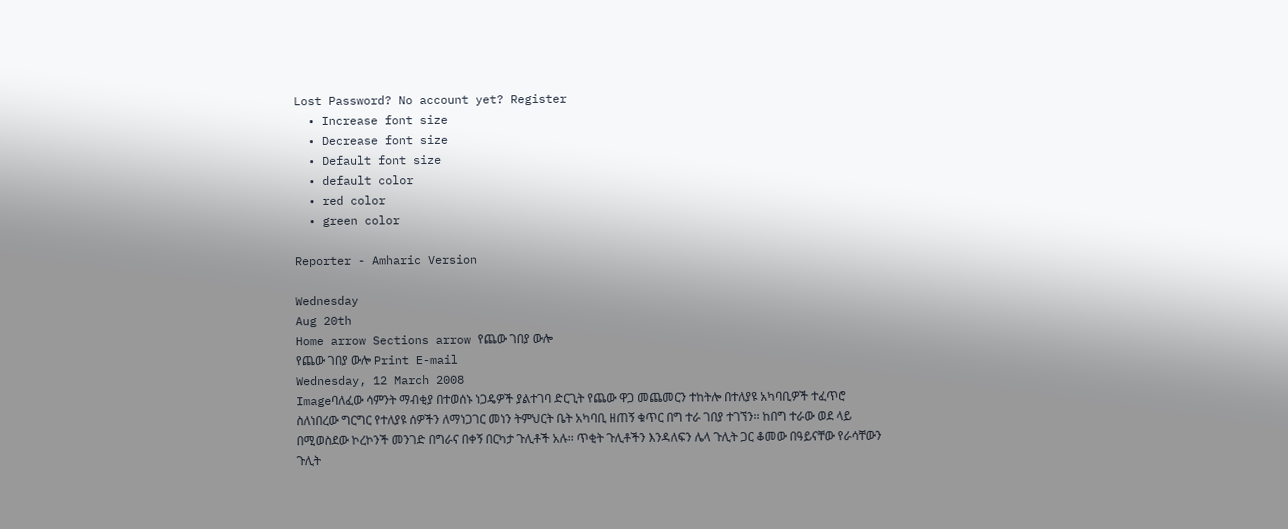Lost Password? No account yet? Register
  • Increase font size
  • Decrease font size
  • Default font size
  • default color
  • red color
  • green color

Reporter - Amharic Version

Wednesday
Aug 20th
Home arrow Sections arrow የጨው ገበያ ውሎ
የጨው ገበያ ውሎ Print E-mail
Wednesday, 12 March 2008
Imageባለፈው ሳምንት ማብቂያ በተወሰኑ ነጋዴዎች ያልተገባ ድርጊት የጨው ዋጋ መጨመርን ተከትሎ በተለያዩ አካባቢዎች ተፈጥሮ ስለነበረው ግርግር የተለያዩ ሰዎችን ለማነጋገር መነን ትምህርት ቤት አካባቢ ዘጠኝ ቁጥር በግ ተራ ገበያ ተገኘን፡፡ ከበግ ተራው ወደ ላይ በሚወስደው ኮረኮንች መንገድ በግራና በቀኝ በርካታ ጉሊቶች አሉ፡፡ ጥቂት ጉሊቶችን እንዳለፍን ሌላ ጉሊት ጋር ቆመው በዓይናቸው የራሳቸውን ጉሊት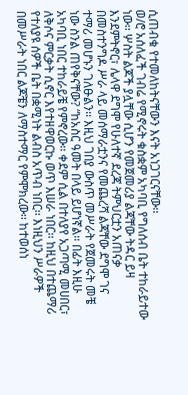ሲጠብቁ የተመለከትናቸውን እናት አነጋገርናቸው፡፡
ወ/ሮ አሰለፈች ገብሬ የሚኖሩት ቁስቋም አካባቢ የግለሰብ ቤት ተከራይተው ነው፡፡ ሦስት ልጆች ያሏቸው ሲሆን የመጀመሪያ ልጃቸው ትዳር ይዛ እንደምትኖር፣ ሌላዋ ደግሞ የሁለተኛ ደረጃ ትምህርቷን አጠናቃ በመስተንግዶ ሥራ ላይ መሰማራቷንና የመጨረሻ ልጃቸው ደግሞ ገና ተማሪ መሆኑን ገለፁልን፡፡ እዚህ ገበያ ውስጥ መሥራት የጀመሩት መቼ ነው ስንል ጠየቅናቸው? “ከአስር ዓመት በላይ ይሆነኛል፡፡ በፊት እዚሁ አካባቢ ነበር ተከራይቼ የምኖረው፡፡ ቀደም ሲል በተለያየ አጋጣሚ መሀበር፣ ለቅሶና ምርቃት ሲኖር እየተዘዋወርኩ ወጥ እሠራ ነበር፡፡ ከዚህ በተጨማሪ የተለያዩ ሰዎች ቤት በቋሚነት ልብስ አጥብ ነበር፡፡ እነዚህን ሥራዎች በመሥራት ነበር ልጆቼን ለማስተማር የምሞክረው፡፡ ከተወሰነ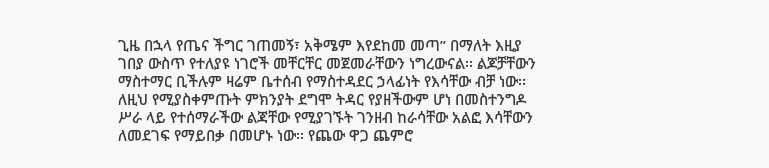ጊዜ በኋላ የጤና ችግር ገጠመኝ፣ አቅሜም እየደከመ መጣ” በማለት እዚያ ገበያ ውስጥ የተለያዩ ነገሮች መቸርቸር መጀመራቸውን ነግረውናል፡፡ ልጆቻቸውን ማስተማር ቢችሉም ዛሬም ቤተሰብ የማስተዳደር ኃላፊነት የእሳቸው ብቻ ነው፡፡ ለዚህ የሚያስቀምጡት ምክንያት ደግሞ ትዳር የያዘችውም ሆነ በመስተንግዶ ሥራ ላይ የተሰማራችው ልጃቸው የሚያገኙት ገንዘብ ከራሳቸው አልፎ እሳቸውን ለመደገፍ የማይበቃ በመሆኑ ነው፡፡ የጨው ዋጋ ጨምሮ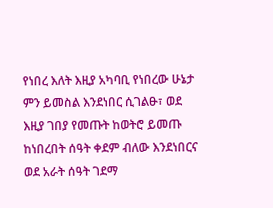የነበረ እለት እዚያ አካባቢ የነበረው ሁኔታ ምን ይመስል እንደነበር ሲገልፁ፣ ወደ እዚያ ገበያ የመጡት ከወትሮ ይመጡ ከነበረበት ሰዓት ቀደም ብለው እንደነበርና ወደ አራት ሰዓት ገደማ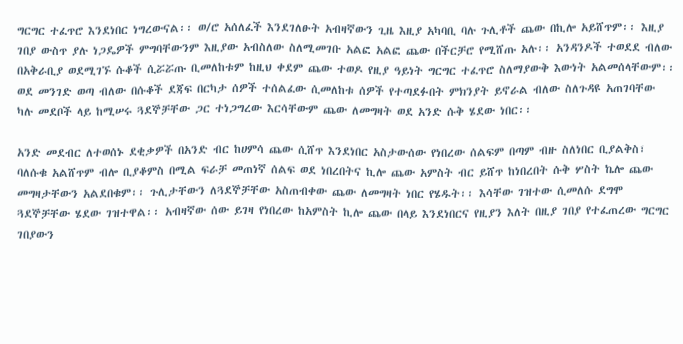ግርግር ተፈጥሮ እንደነበር ነግረውናል፡፡ ወ/ሮ አሰለፈች እንደገለፁት አብዛኛውን ጊዜ እዚያ አካባቢ ባሉ ጉሊቶች ጨው በኪሎ አይሸጥም፡፡ እዚያ ገበያ ውስጥ ያሉ ነጋዴዎች ምግባቸውንም እዚያው አብስለው ስለሚመገቡ አልፎ አልፎ ጨው በችርቻሮ የሚሸጡ አሉ፡፡ አንዳንዶች ተወደደ ብለው በአቅራቢያ ወደሚገኙ ሱቆች ሲሯሯጡ ቢመለከቱም ከዚህ ቀደም ጨው ተወዶ የዚያ ዓይነት ግርግር ተፈጥሮ ስለማያውቅ እውነት አልመሰላቸውም፡፡ ወደ መንገድ ወጣ ብለው በሱቆች ደጃፍ በርካታ ሰዎች ተሰልፈው ሲመለከቱ ሰዎች የተጣደፉበት ምክንያት ይኖራል ብለው ስለጉዳዩ አጠገባቸው ካሉ መደቦች ላይ ከሚሠሩ ጓደኞቻቸው ጋር ተነጋግረው እርሳቸውም ጨው ለመግዛት ወደ አንድ ሱቅ ሄደው ነበር፡፡

አንድ መደብር ለተወሰኑ ደቂቃዎች በአንድ ብር ከሀምሳ ጨው ሲሸጥ እንደነበር አስታውሰው የነበረው ሰልፍም በጣም ብዙ ስለነበር ቢያልቅስ፣ ባለሱቁ አልሸጥም ብሎ ቢያቆምስ በሚል ፍራቻ መጠነኛ ሰልፍ ወደ ነበረበትና ኪሎ ጨው አምስት ብር ይሸጥ ከነበረበት ሱቅ ሦስት ኬሎ ጨው መግዛታቸውን አልደበቁም፡፡ ጉሊታቸውን ለጓደኞቻቸው አስጠብቀው ጨው ለመግዛት ነበር የሄዱት፡፡ እሳቸው ገዝተው ሲመለሱ ደግሞ ጓደኞቻቸው ሄደው ገዝተዋል፡፡ አብዛኛው ሰው ይገዛ የነበረው ከአምስት ኪሎ ጨው በላይ እንደነበርና የዚያን እለት በዚያ ገበያ የተፈጠረው ግርግር ገበያውን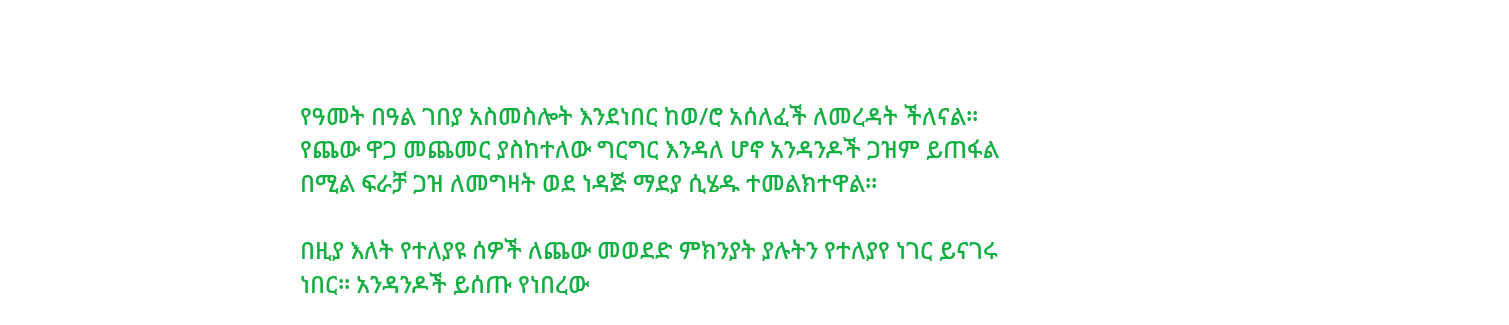የዓመት በዓል ገበያ አስመስሎት እንደነበር ከወ/ሮ አሰለፈች ለመረዳት ችለናል፡፡ የጨው ዋጋ መጨመር ያስከተለው ግርግር እንዳለ ሆኖ አንዳንዶች ጋዝም ይጠፋል በሚል ፍራቻ ጋዝ ለመግዛት ወደ ነዳጅ ማደያ ሲሄዱ ተመልክተዋል፡፡

በዚያ እለት የተለያዩ ሰዎች ለጨው መወደድ ምክንያት ያሉትን የተለያየ ነገር ይናገሩ ነበር፡፡ አንዳንዶች ይሰጡ የነበረው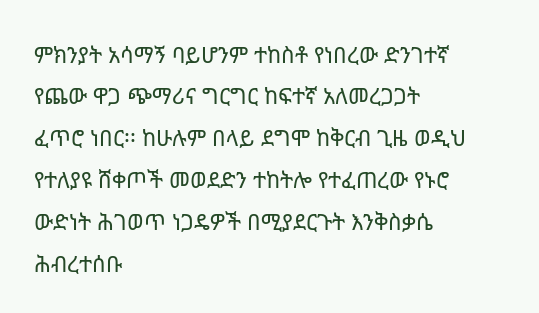ምክንያት አሳማኝ ባይሆንም ተከስቶ የነበረው ድንገተኛ የጨው ዋጋ ጭማሪና ግርግር ከፍተኛ አለመረጋጋት ፈጥሮ ነበር፡፡ ከሁሉም በላይ ደግሞ ከቅርብ ጊዜ ወዲህ የተለያዩ ሸቀጦች መወደድን ተከትሎ የተፈጠረው የኑሮ ውድነት ሕገወጥ ነጋዴዎች በሚያደርጉት እንቅስቃሴ ሕብረተሰቡ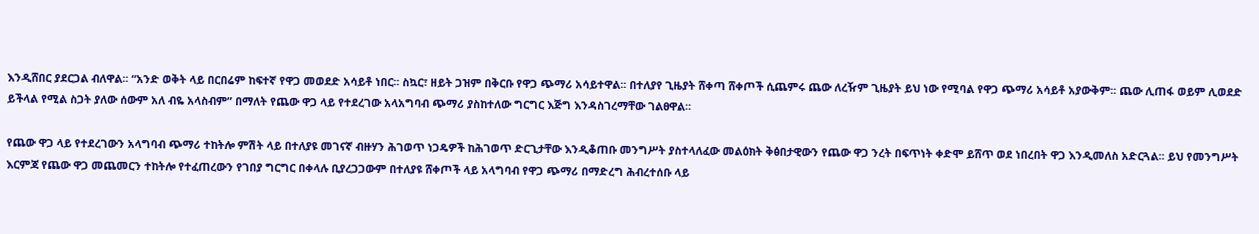እንዲሸበር ያደርጋል ብለዋል፡፡ “አንድ ወቅት ላይ በርበሬም ከፍተኛ የዋጋ መወደድ አሳይቶ ነበር፡፡ ስኳር፣ ዘይት ጋዝም በቅርቡ የዋጋ ጭማሪ አሳይተዋል፡፡ በተለያየ ጊዜያት ሸቀጣ ሸቀጦች ሲጨምሩ ጨው ለረዥም ጊዜያት ይህ ነው የሚባል የዋጋ ጭማሪ አሳይቶ አያውቅም፡፡ ጨው ሊጠፋ ወይም ሊወደድ ይችላል የሚል ስጋት ያለው ሰውም አለ ብዬ አላስብም” በማለት የጨው ዋጋ ላይ የተደረገው አላአግባብ ጭማሪ ያስከተለው ግርግር እጅግ እንዳስገረማቸው ገልፀዋል፡፡

የጨው ዋጋ ላይ የተደረገውን አላግባብ ጭማሪ ተከትሎ ምሽት ላይ በተለያዩ መገናኛ ብዙሃን ሕገወጥ ነጋዴዎች ከሕገወጥ ድርጊታቸው እንዲቆጠቡ መንግሥት ያስተላለፈው መልዕክት ቅፅበታዊውን የጨው ዋጋ ንረት በፍጥነት ቀድሞ ይሸጥ ወደ ነበረበት ዋጋ እንዲመለስ አድርጓል፡፡ ይህ የመንግሥት እርምጃ የጨው ዋጋ መጨመርን ተከትሎ የተፈጠረውን የገበያ ግርግር በቀላሉ ቢያረጋጋውም በተለያዩ ሸቀጦች ላይ አላግባብ የዋጋ ጭማሪ በማድረግ ሕብረተሰቡ ላይ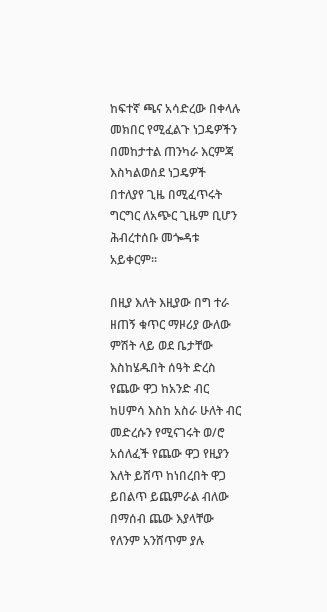ከፍተኛ ጫና አሳድረው በቀላሉ መክበር የሚፈልጉ ነጋዴዎችን በመከታተል ጠንካራ እርምጃ እስካልወሰደ ነጋዴዎች በተለያየ ጊዜ በሚፈጥሩት ግርግር ለአጭር ጊዜም ቢሆን ሕብረተሰቡ መጐዳቱ አይቀርም፡፡

በዚያ እለት እዚያው በግ ተራ ዘጠኝ ቁጥር ማዞሪያ ውለው ምሽት ላይ ወደ ቤታቸው እስከሄዱበት ሰዓት ድረስ የጨው ዋጋ ከአንድ ብር ከሀምሳ እስከ አስራ ሁለት ብር መድረሱን የሚናገሩት ወ/ሮ አሰለፈች የጨው ዋጋ የዚያን እለት ይሸጥ ከነበረበት ዋጋ ይበልጥ ይጨምራል ብለው በማሰብ ጨው እያላቸው የለንም አንሸጥም ያሉ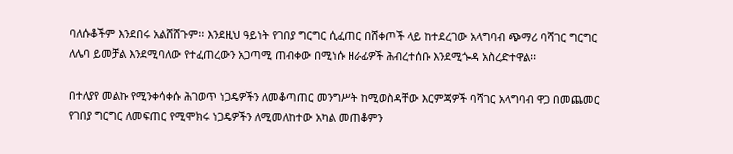ባለሱቆችም እንደበሩ አልሸሸጉም፡፡ እንደዚህ ዓይነት የገበያ ግርግር ሲፈጠር በሸቀጦች ላይ ከተደረገው አላግባብ ጭማሪ ባሻገር ግርግር ለሌባ ይመቻል እንደሚባለው የተፈጠረውን አጋጣሚ ጠብቀው በሚነሱ ዘራፊዎች ሕብረተሰቡ እንደሚጐዳ አስረድተዋል፡፡

በተለያየ መልኩ የሚንቀሳቀሱ ሕገወጥ ነጋዴዎችን ለመቆጣጠር መንግሥት ከሚወስዳቸው እርምጃዎች ባሻገር አላግባብ ዋጋ በመጨመር የገበያ ግርግር ለመፍጠር የሚሞክሩ ነጋዴዎችን ለሚመለከተው አካል መጠቆምን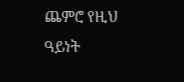ጨምሮ የዚህ ዓይነት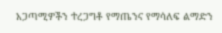አጋጣሚዎችን ተረጋግቶ የማጤንና የማሳለፍ ልማድን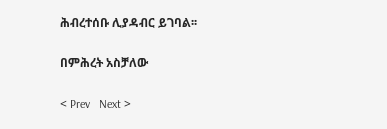ሕብረተሰቡ ሊያዳብር ይገባል፡፡

በምሕረት አስቻለው

< Prev   Next >